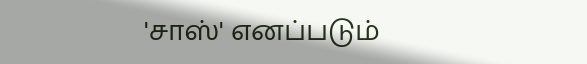'சாஸ்' எனப்படும்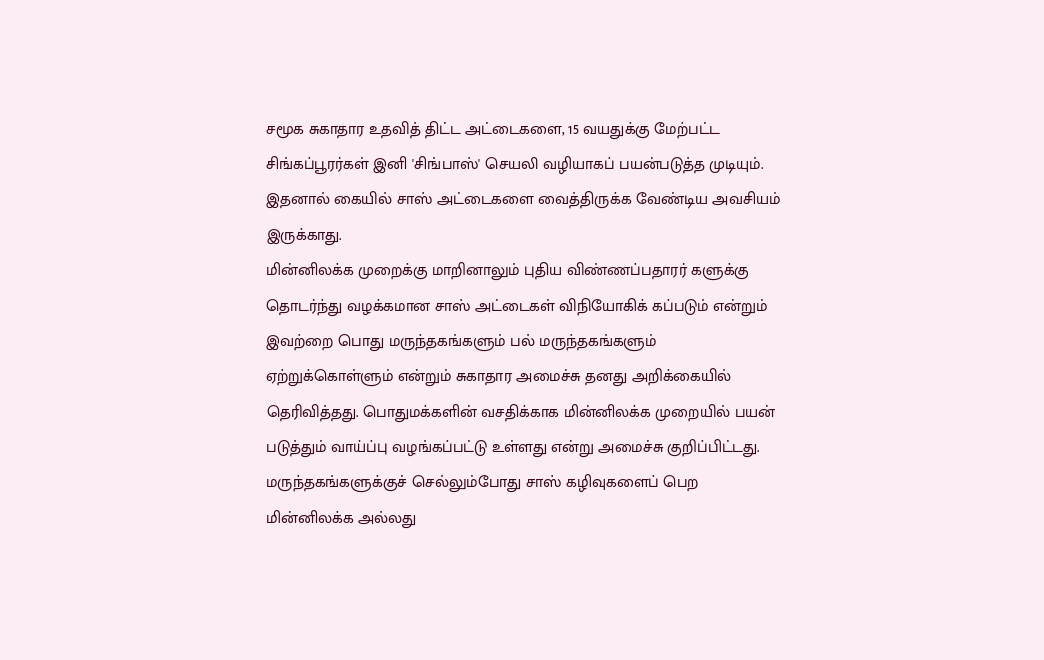சமூக சுகாதார உதவித் திட்ட அட்டைகளை, 15 வயதுக்கு மேற்பட்ட சிங்கப்பூரர்கள் இனி 'சிங்பாஸ்' செயலி வழியாகப் பயன்படுத்த முடியும். இதனால் கையில் சாஸ் அட்டைகளை வைத்திருக்க வேண்டிய அவசியம் இருக்காது.
மின்னிலக்க முறைக்கு மாறினாலும் புதிய விண்ணப்பதாரர் களுக்கு தொடர்ந்து வழக்கமான சாஸ் அட்டைகள் விநியோகிக் கப்படும் என்றும் இவற்றை பொது மருந்தகங்களும் பல் மருந்தகங்களும் ஏற்றுக்கொள்ளும் என்றும் சுகாதார அமைச்சு தனது அறிக்கையில் தெரிவித்தது. பொதுமக்களின் வசதிக்காக மின்னிலக்க முறையில் பயன் படுத்தும் வாய்ப்பு வழங்கப்பட்டு உள்ளது என்று அமைச்சு குறிப்பிட்டது.
மருந்தகங்களுக்குச் செல்லும்போது சாஸ் கழிவுகளைப் பெற மின்னிலக்க அல்லது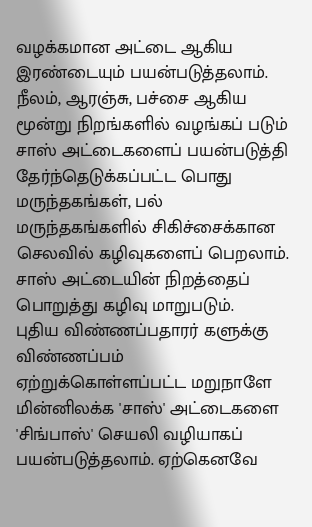வழக்கமான அட்டை ஆகிய இரண்டையும் பயன்படுத்தலாம்.
நீலம், ஆரஞ்சு, பச்சை ஆகிய மூன்று நிறங்களில் வழங்கப் படும் சாஸ் அட்டைகளைப் பயன்படுத்தி தேர்ந்தெடுக்கப்பட்ட பொது மருந்தகங்கள், பல் மருந்தகங்களில் சிகிச்சைக்கான செலவில் கழிவுகளைப் பெறலாம்.
சாஸ் அட்டையின் நிறத்தைப் பொறுத்து கழிவு மாறுபடும்.
புதிய விண்ணப்பதாரர் களுக்கு விண்ணப்பம் ஏற்றுக்கொள்ளப்பட்ட மறுநாளே மின்னிலக்க 'சாஸ்' அட்டைகளை 'சிங்பாஸ்' செயலி வழியாகப் பயன்படுத்தலாம். ஏற்கெனவே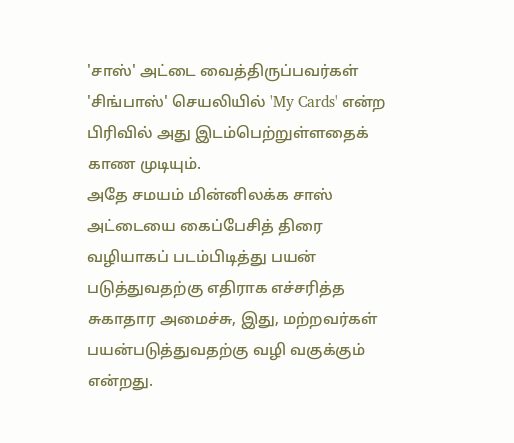'சாஸ்' அட்டை வைத்திருப்பவர்கள் 'சிங்பாஸ்' செயலியில் 'My Cards' என்ற பிரிவில் அது இடம்பெற்றுள்ளதைக் காண முடியும்.
அதே சமயம் மின்னிலக்க சாஸ் அட்டையை கைப்பேசித் திரை வழியாகப் படம்பிடித்து பயன் படுத்துவதற்கு எதிராக எச்சரித்த சுகாதார அமைச்சு, இது, மற்றவர்கள் பயன்படுத்துவதற்கு வழி வகுக்கும் என்றது.